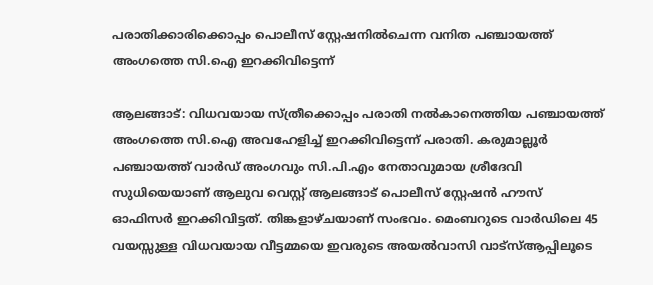പരാതിക്കാരിക്കൊപ്പം പൊലീസ് സ്റ്റേഷനിൽചെന്ന വനിത പഞ്ചായത്ത് അംഗത്തെ സി.ഐ ഇറക്കിവിട്ടെന്ന്

ആലങ്ങാട്: വിധവയായ സ്ത്രീക്കൊപ്പം പരാതി നൽകാനെത്തിയ പഞ്ചായത്ത് അംഗത്തെ സി.ഐ അവഹേളിച്ച് ഇറക്കിവിട്ടെന്ന് പരാതി. കരുമാല്ലൂർ പഞ്ചായത്ത് വാർഡ് അംഗവും സി.പി.എം നേതാവുമായ ശ്രീദേവി സുധിയെയാണ് ആലുവ വെസ്റ്റ് ആലങ്ങാട് പൊലീസ് സ്റ്റേഷൻ ഹൗസ് ഓഫിസർ ഇറക്കിവിട്ടത്. തിങ്കളാഴ്ചയാണ് സംഭവം. മെംബറുടെ വാർഡിലെ 45 വയസ്സുള്ള വിധവയായ വീട്ടമ്മയെ ഇവരുടെ അയൽവാസി വാട്സ്ആപ്പിലൂടെ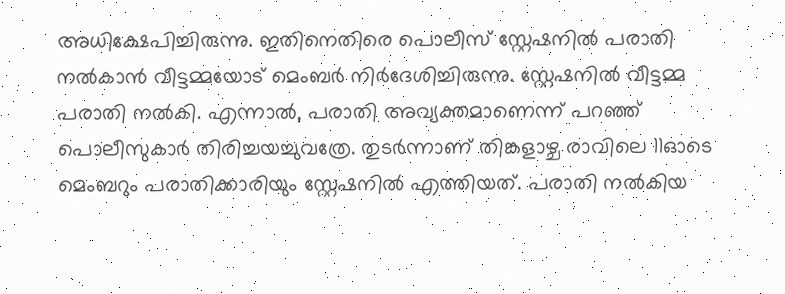അധിക്ഷേപിച്ചിരുന്നു. ഇതിനെതിരെ പൊലീസ് സ്റ്റേഷനിൽ പരാതി നൽകാൻ വീട്ടമ്മയോട് മെംബർ നിർദേശിച്ചിരുന്നു. സ്റ്റേഷനിൽ വീട്ടമ്മ പരാതി നൽകി. എന്നാൽ, പരാതി അവ്യക്തമാണെന്ന് പറഞ്ഞ് പൊലീസുകാർ തിരിച്ചയച്ചുവത്രേ. തുടർന്നാണ് തിങ്കളാഴ്ച രാവിലെ 11ഓടെ മെംബറും പരാതിക്കാരിയും സ്റ്റേഷനിൽ എത്തിയത്. പരാതി നൽകിയ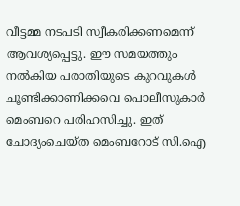വീട്ടമ്മ നടപടി സ്വീകരിക്കണമെന്ന് ആവശ്യപ്പെട്ടു. ഈ സമയത്തും നൽകിയ പരാതിയുടെ കുറവുകൾ ചൂണ്ടിക്കാണിക്കവെ പൊലീസുകാർ മെംബറെ പരിഹസിച്ചു. ഇത് ചോദ്യംചെയ്ത മെംബറോട് സി.ഐ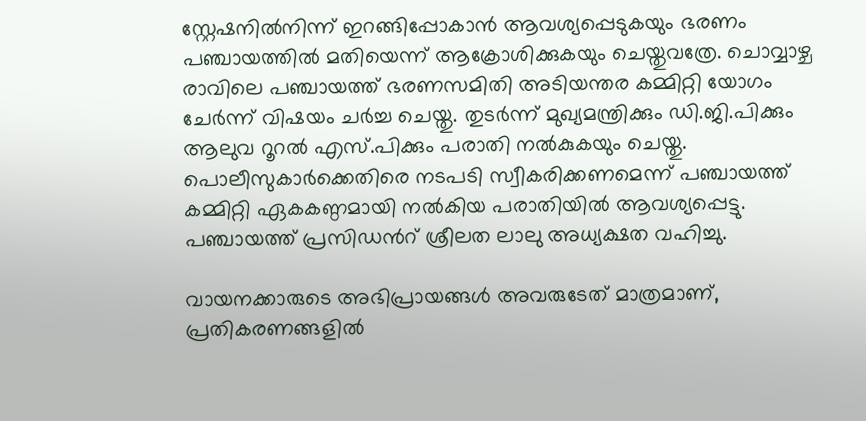സ്റ്റേഷനിൽനിന്ന് ഇറങ്ങിപ്പോകാൻ ആവശ്യപ്പെടുകയും ഭരണം പഞ്ചായത്തിൽ മതിയെന്ന് ആക്രോശിക്കുകയും ചെയ്തുവത്രേ. ചൊവ്വാഴ്ച രാവിലെ പഞ്ചായത്ത് ഭരണസമിതി അടിയന്തര കമ്മിറ്റി യോഗം ചേർന്ന് വിഷയം ചർച്ച ചെയ്തു. തുടർന്ന് മുഖ്യമന്ത്രിക്കും ഡി.ജി.പിക്കും ആലുവ റൂറൽ എസ്.പിക്കും പരാതി നൽകുകയും ചെയ്തു. പൊലീസുകാർക്കെതിരെ നടപടി സ്വീകരിക്കണമെന്ന് പഞ്ചായത്ത് കമ്മിറ്റി ഏകകണ്ഠമായി നൽകിയ പരാതിയിൽ ആവശ്യപ്പെട്ടു. പഞ്ചായത്ത് പ്രസിഡൻറ് ശ്രീലത ലാലു അധ്യക്ഷത വഹിച്ചു.

വായനക്കാരുടെ അഭിപ്രായങ്ങള്‍ അവരുടേത് മാത്രമാണ്, പ്രതികരണങ്ങളിൽ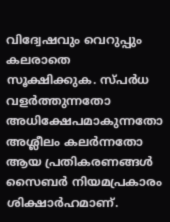വിദ്വേഷവും വെറുപ്പും കലരാതെ സൂക്ഷിക്കുക. സ്പർധ വളർത്തുന്നതോ അധിക്ഷേപമാകുന്നതോ അശ്ലീലം കലർന്നതോ ആയ പ്രതികരണങ്ങൾ സൈബർ നിയമപ്രകാരം ശിക്ഷാർഹമാണ്.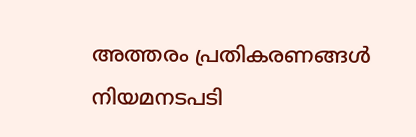അത്തരം പ്രതികരണങ്ങൾ നിയമനടപടി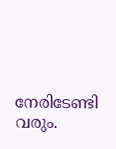നേരിടേണ്ടി വരും.